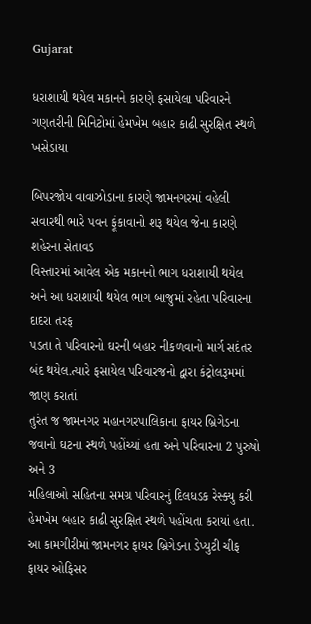Gujarat

ધરાશાયી થયેલ મકાનને કારણે ફસાયેલા પરિવારને ગણતરીની મિનિટોમાં હેમખેમ બહાર કાઢી સુરક્ષિત સ્થળે ખસેડાયા

બિપરજોય વાવાઝોડાના કારણે જામનગરમાં વહેલી સવારથી ભારે પવન ફૂંકાવાનો શરૂ થયેલ જેના કારણે શહેરના સેતાવડ
વિસ્તારમાં આવેલ એક મકાનનો ભાગ ધરાશાયી થયેલ અને આ ધરાશાયી થયેલ ભાગ બાજુમાં રહેતા પરિવારના દાદરા તરફ
પડતા તે પરિવારનો ઘરની બહાર નીકળવાનો માર્ગ સદંતર બંદ થયેલ.ત્યારે ફસાયેલ પરિવારજનો દ્વારા કંટ્રોલરૂમમાં જાણ કરાતાં
તુરંત જ જામનગર મહાનગરપાલિકાના ફાયર બ્રિગેડના જવાનો ઘટના સ્થળે પહોંચ્યાં હતા અને પરિવારના 2 પુરુષો અને 3
મહિલાઓ સહિતના સમગ્ર પરિવારનું દિલધડક રેસ્ક્યુ કરી હેમખેમ બહાર કાઢી સુરક્ષિત સ્થળે પહોંચતા કરાયાં હતા.
આ કામગીરીમાં જામનગર ફાયર બ્રિગેડના ડેપ્યુટી ચીફ ફાયર ઓફિસર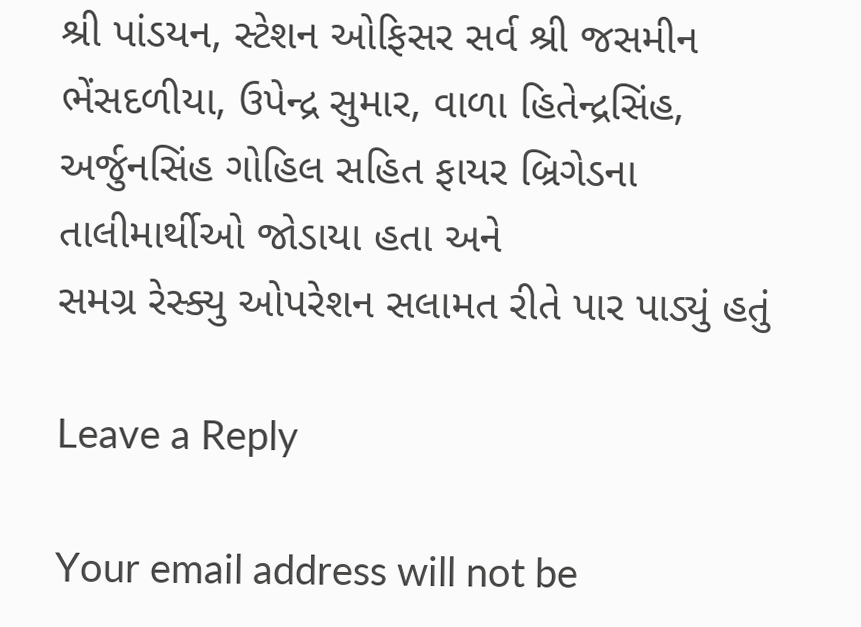શ્રી પાંડયન, સ્ટેશન ઓફિસર સર્વ શ્રી જસમીન
ભેંસદળીયા, ઉપેન્દ્ર સુમાર, વાળા હિતેન્દ્રસિંહ, અર્જુનસિંહ ગોહિલ સહિત ફાયર બ્રિગેડના તાલીમાર્થીઓ જોડાયા હતા અને
સમગ્ર રેસ્ક્યુ ઓપરેશન સલામત રીતે પાર પાડ્યું હતું

Leave a Reply

Your email address will not be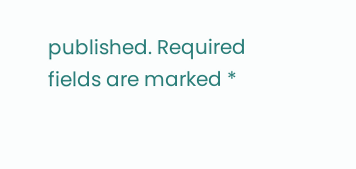published. Required fields are marked *